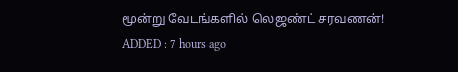மூன்று வேடங்களில் லெஜண்ட் சரவணன்!
ADDED : 7 hours ago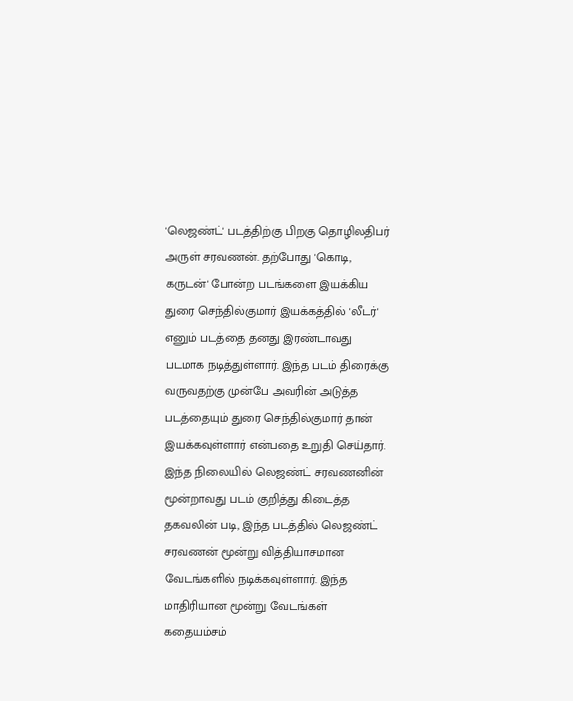'லெஜண்ட்' படத்திற்கு பிறகு தொழிலதிபர் அருள் சரவணன். தற்போது 'கொடி, கருடன்' போன்ற படங்களை இயக்கிய துரை செந்தில்குமார் இயக்கத்தில் 'லீடர்' எனும் படத்தை தனது இரண்டாவது படமாக நடித்துள்ளார். இந்த படம் திரைக்கு வருவதற்கு முன்பே அவரின் அடுத்த படத்தையும் துரை செந்தில்குமார் தான் இயக்கவுள்ளார் என்பதை உறுதி செய்தார்.
இந்த நிலையில் லெஜண்ட் சரவணனின் மூன்றாவது படம் குறித்து கிடைத்த தகவலின் படி, இந்த படத்தில் லெஜண்ட் சரவணன் மூன்று வித்தியாசமான வேடங்களில் நடிக்கவுள்ளார். இந்த மாதிரியான மூன்று வேடங்கள் கதையம்சம்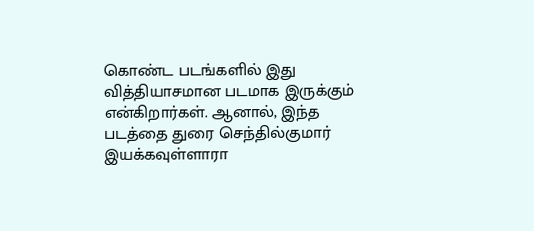கொண்ட படங்களில் இது வித்தியாசமான படமாக இருக்கும் என்கிறார்கள். ஆனால், இந்த படத்தை துரை செந்தில்குமார் இயக்கவுள்ளாரா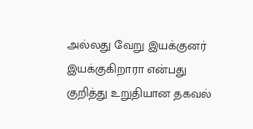அல்லது வேறு இயக்குனர் இயக்குகிறாரா என்பது குறித்து உறுதியான தகவல்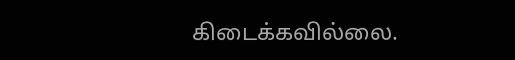கிடைக்கவில்லை.